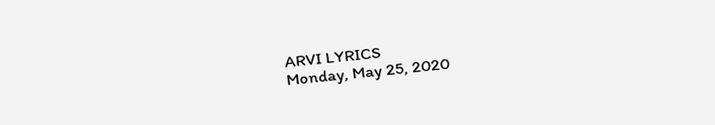ARVI LYRICS
Monday, May 25, 2020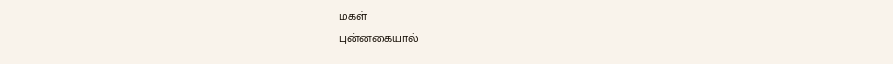மகள்
புன்னகையால்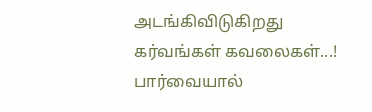அடங்கிவிடுகிறது
கர்வங்கள் கவலைகள்...!
பார்வையால்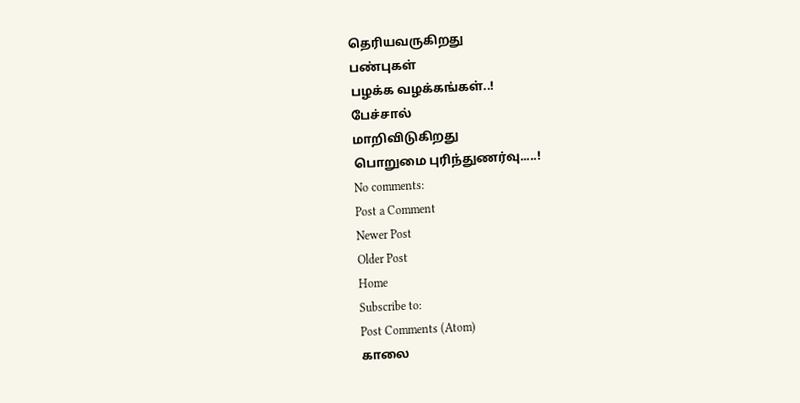தெரியவருகிறது
பண்புகள்
பழக்க வழக்கங்கள்..!
பேச்சால்
மாறிவிடுகிறது
பொறுமை புரிந்துணர்வு.....!
No comments:
Post a Comment
Newer Post
Older Post
Home
Subscribe to:
Post Comments (Atom)
காலை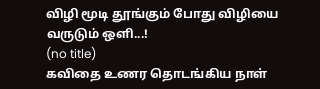விழி மூடி தூங்கும் போது விழியை வருடும் ஒளி...!
(no title)
கவிதை உணர தொடங்கிய நாள்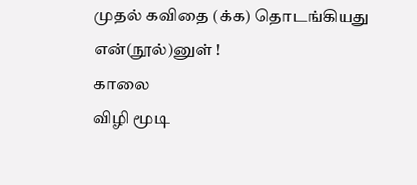முதல் கவிதை (க்க) தொடங்கியது என்(நூல்)னுள் !
காலை
விழி மூடி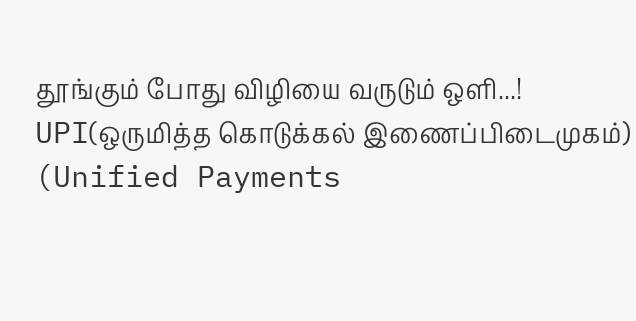தூங்கும் போது விழியை வருடும் ஒளி...!
UPI(ஒருமித்த கொடுக்கல் இணைப்பிடைமுகம்) (Unified Payments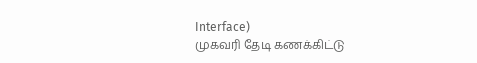Interface)
முகவரி தேடி கணக்கிட்டு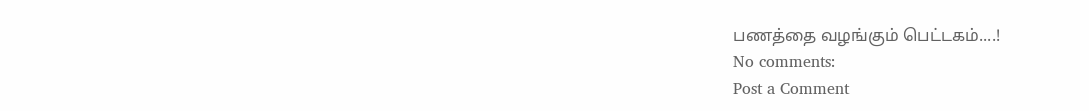பணத்தை வழங்கும் பெட்டகம்....!
No comments:
Post a Comment